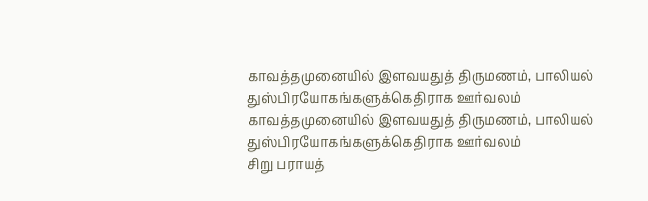காவத்தமுனையில் இளவயதுத் திருமணம், பாலியல் துஸ்பிரயோகங்களுக்கெதிராக ஊர்வலம்
காவத்தமுனையில் இளவயதுத் திருமணம், பாலியல் துஸ்பிரயோகங்களுக்கெதிராக ஊர்வலம்
சிறு பராயத்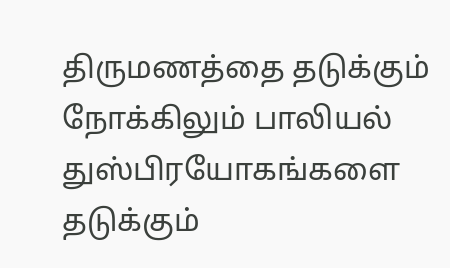திருமணத்தை தடுக்கும் நோக்கிலும் பாலியல் துஸ்பிரயோகங்களை தடுக்கும்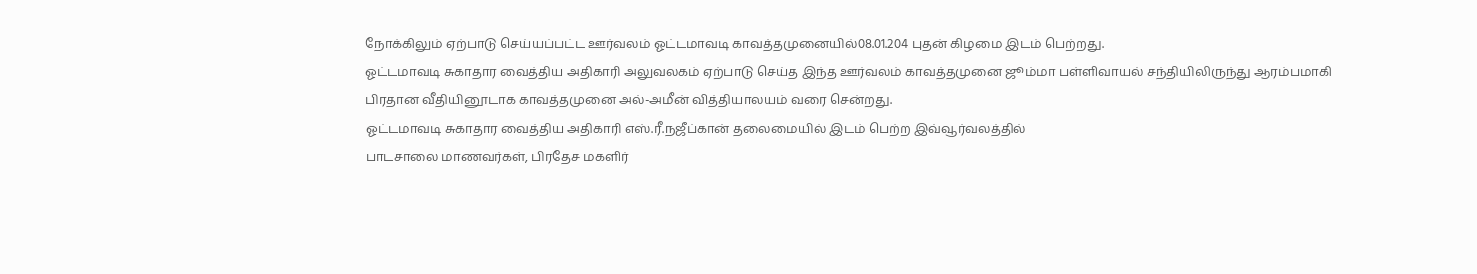நோக்கிலும் ஏற்பாடு செய்யப்பட்ட ஊர்வலம் ஓட்டமாவடி காவத்தமுனையில்08.01.204 புதன் கிழமை இடம் பெற்றது.
ஓட்டமாவடி சுகாதார வைத்திய அதிகாரி அலுவலகம் ஏற்பாடு செய்த இந்த ஊர்வலம் காவத்தமுனை ஜூம்மா பள்ளிவாயல் சந்தியிலிருந்து ஆரம்பமாகி பிரதான வீதியினூடாக காவத்தமுனை அல்-அமீன் வித்தியாலயம் வரை சென்றது.
ஓட்டமாவடி சுகாதார வைத்திய அதிகாரி எஸ்.ரீ.நஜீப்கான் தலைமையில் இடம் பெற்ற இவ்வூர்வலத்தில்
பாடசாலை மாணவர்கள், பிரதேச மகளிர்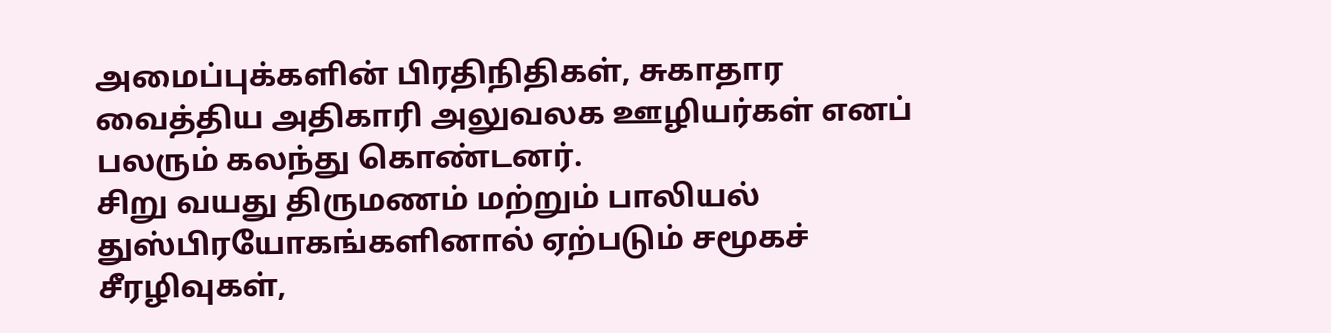அமைப்புக்களின் பிரதிநிதிகள், சுகாதார வைத்திய அதிகாரி அலுவலக ஊழியர்கள் எனப் பலரும் கலந்து கொண்டனர்.
சிறு வயது திருமணம் மற்றும் பாலியல் துஸ்பிரயோகங்களினால் ஏற்படும் சமூகச் சீரழிவுகள்,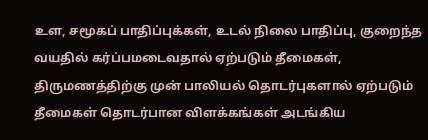உள, சமூகப் பாதிப்புக்கள், உடல் நிலை பாதிப்பு, குறைந்த வயதில் கர்ப்பமடைவதால் ஏற்படும் தீமைகள், திருமணத்திற்கு முன் பாலியல் தொடர்புகளால் ஏற்படும் தீமைகள் தொடர்பான விளக்கங்கள் அடங்கிய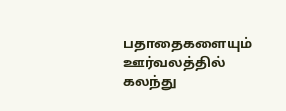பதாதைகளையும் ஊர்வலத்தில் கலந்து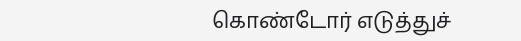கொண்டோர் எடுத்துச்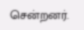சென்றனர்.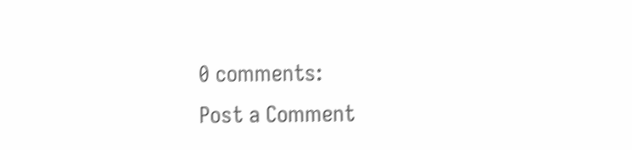0 comments:
Post a Comment